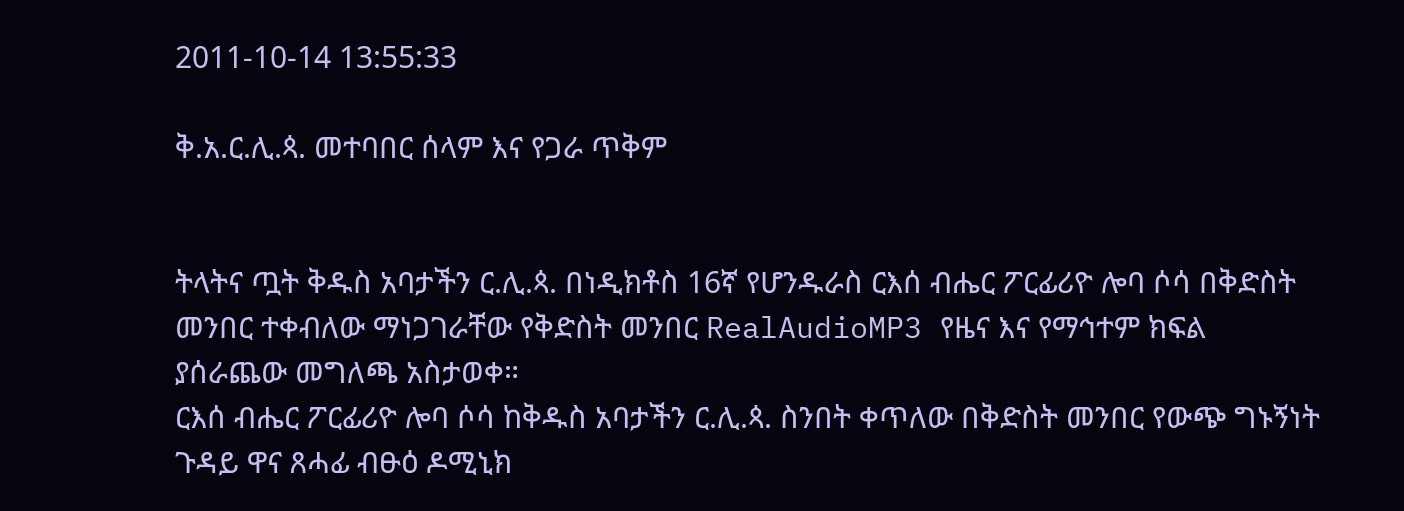2011-10-14 13:55:33

ቅ.አ.ር.ሊ.ጳ. መተባበር ሰላም እና የጋራ ጥቅም


ትላትና ጧት ቅዱስ አባታችን ር.ሊ.ጳ. በነዲክቶስ 16ኛ የሆንዱራስ ርእሰ ብሔር ፖርፊሪዮ ሎባ ሶሳ በቅድስት መንበር ተቀብለው ማነጋገራቸው የቅድስት መንበር RealAudioMP3 የዜና እና የማኅተም ክፍል ያሰራጨው መግለጫ አስታወቀ።
ርእሰ ብሔር ፖርፊሪዮ ሎባ ሶሳ ከቅዱስ አባታችን ር.ሊ.ጳ. ስንበት ቀጥለው በቅድስት መንበር የውጭ ግኑኝነት ጉዳይ ዋና ጸሓፊ ብፁዕ ዶሚኒክ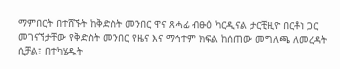ማምበርት በተሸኙት ከቅድስት መንበር ዋና ጸሓፊ ብፁዕ ካርዲናል ታርቺዚዮ በርቶነ ጋር መገናኘታቸው የቅድስት መንበር የዜና እና ማኅተም ክፍል ከሰጠው መግለጫ ለመረዳት ሲቻል፣ በተካሄዱት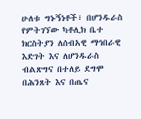ሁለቱ ግኑኝነቶች፣ በሆንዱራስ የምትገኘው ካቶሊክ ቤተ ክርስትያን ለሰብአዊ ማኅበራዊ እድገት እና ለሆንዱራስ ብልጽግና በተለይ ደግሞ በሕንጸት እና በጤና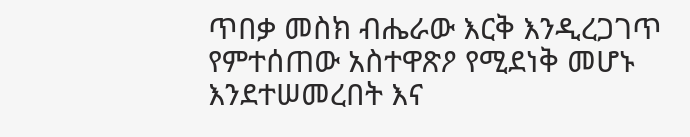ጥበቃ መስክ ብሔራው እርቅ እንዲረጋገጥ የምተሰጠው አስተዋጽዖ የሚደነቅ መሆኑ እንደተሠመረበት እና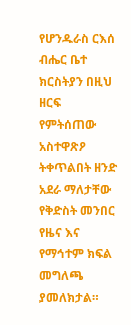የሆንዱራስ ርእሰ ብሔር ቤተ ክርስትያን በዚህ ዘርፍ የምትሰጠው አስተዋጽዖ ትቀጥልበት ዘንድ አደራ ማለታቸው የቅድስት መንበር የዜና እና የማኅተም ክፍል መግለጫ ያመለክታል።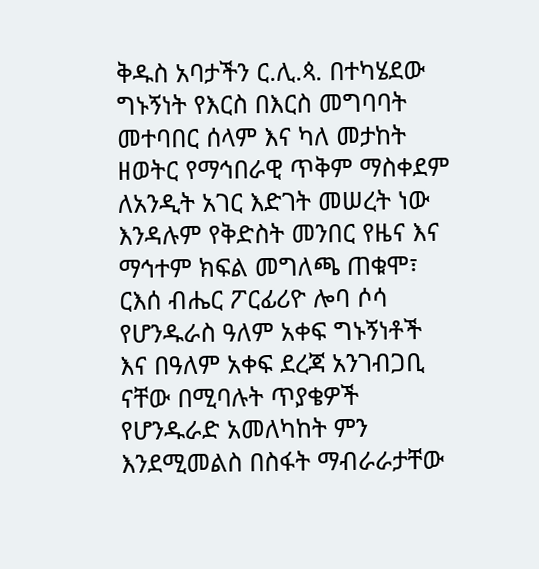ቅዱስ አባታችን ር.ሊ.ጳ. በተካሄደው ግኑኝነት የእርስ በእርስ መግባባት መተባበር ሰላም እና ካለ መታከት ዘወትር የማኅበራዊ ጥቅም ማስቀደም ለአንዲት አገር እድገት መሠረት ነው እንዳሉም የቅድስት መንበር የዜና እና ማኅተም ክፍል መግለጫ ጠቁሞ፣ ርእሰ ብሔር ፖርፊሪዮ ሎባ ሶሳ የሆንዱራስ ዓለም አቀፍ ግኑኝነቶች እና በዓለም አቀፍ ደረጃ አንገብጋቢ ናቸው በሚባሉት ጥያቄዎች የሆንዱራድ አመለካከት ምን እንደሚመልስ በስፋት ማብራራታቸው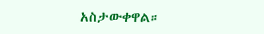አስታውቀዋል።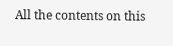All the contents on this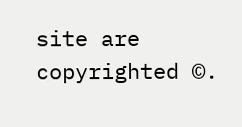site are copyrighted ©.